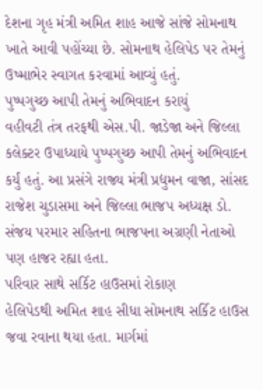દેશના ગૃહ મંત્રી અમિત શાહ આજે સાંજે સોમનાથ ખાતે આવી પહોંચ્યા છે. સોમનાથ હેલિપેડ પર તેમનું ઉષ્માભેર સ્વાગત કરવામાં આવ્યું હતું.
પુષ્પગુચ્છ આપી તેમનું અભિવાદન કરાયું
વહીવટી તંત્ર તરફથી એસ.પી. જાડેજા અને જિલ્લા કલેક્ટર ઉપાધ્યાયે પુષ્પગુચ્છ આપી તેમનું અભિવાદન કર્યું હતું. આ પ્રસંગે રાજ્ય મંત્રી પ્રદ્યુમન વાજા, સાંસદ રાજેશ ચુડાસમા અને જિલ્લા ભાજપ અધ્યક્ષ ડો. સંજય પરમાર સહિતના ભાજપના અગ્રણી નેતાઓ પણ હાજર રહ્યા હતા.
પરિવાર સાથે સર્કિટ હાઉસમાં રોકાણ
હેલિપેડથી અમિત શાહ સીધા સોમનાથ સર્કિટ હાઉસ જવા રવાના થયા હતા. માર્ગમાં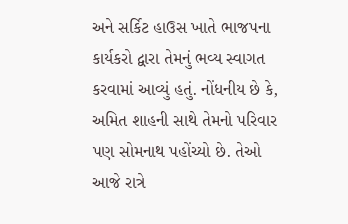અને સર્કિટ હાઉસ ખાતે ભાજપના કાર્યકરો દ્વારા તેમનું ભવ્ય સ્વાગત કરવામાં આવ્યું હતું. નોંધનીય છે કે, અમિત શાહની સાથે તેમનો પરિવાર પણ સોમનાથ પહોંચ્યો છે. તેઓ આજે રાત્રે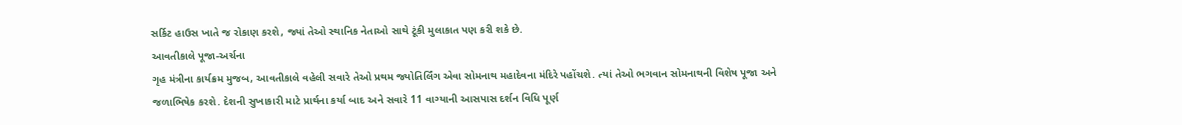સર્કિટ હાઉસ ખાતે જ રોકાણ કરશે, જ્યાં તેઓ સ્થાનિક નેતાઓ સાથે ટૂંકી મુલાકાત પણ કરી શકે છે.
આવતીકાલે પૂજા-અર્ચના
ગૃહ મંત્રીના કાર્યક્રમ મુજબ, આવતીકાલે વહેલી સવારે તેઓ પ્રથમ જ્યોતિર્લિંગ એવા સોમનાથ મહાદેવના મંદિરે પહોંચશે. ત્યાં તેઓ ભગવાન સોમનાથની વિશેષ પૂજા અને જળાભિષેક કરશે. દેશની સુખાકારી માટે પ્રાર્થના કર્યા બાદ અને સવારે 11 વાગ્યાની આસપાસ દર્શન વિધિ પૂર્ણ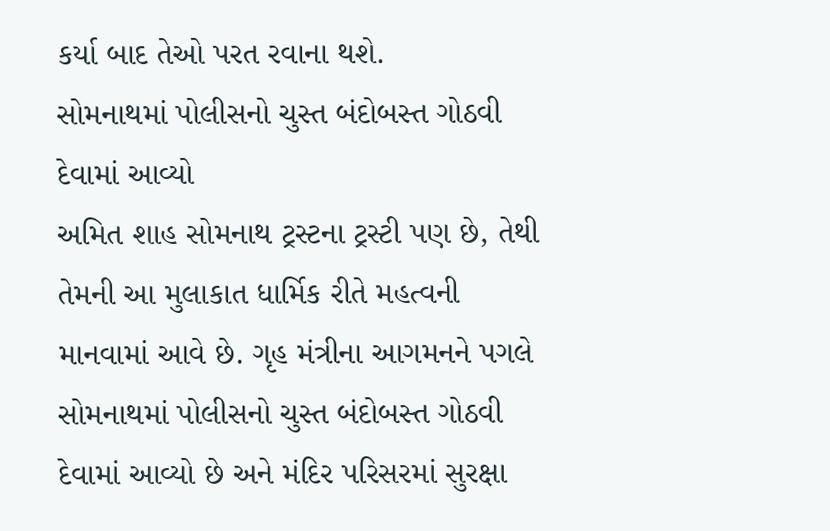કર્યા બાદ તેઓ પરત રવાના થશે.
સોમનાથમાં પોલીસનો ચુસ્ત બંદોબસ્ત ગોઠવી દેવામાં આવ્યો
અમિત શાહ સોમનાથ ટ્રસ્ટના ટ્રસ્ટી પણ છે, તેથી તેમની આ મુલાકાત ધાર્મિક રીતે મહત્વની માનવામાં આવે છે. ગૃહ મંત્રીના આગમનને પગલે સોમનાથમાં પોલીસનો ચુસ્ત બંદોબસ્ત ગોઠવી દેવામાં આવ્યો છે અને મંદિર પરિસરમાં સુરક્ષા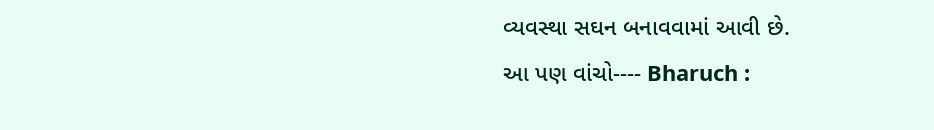વ્યવસ્થા સઘન બનાવવામાં આવી છે.
આ પણ વાંચો---- Bharuch :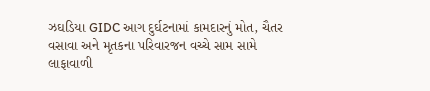ઝઘડિયા GIDC આગ દુર્ઘટનામાં કામદારનું મોત, ચૈતર વસાવા અને મૃતકના પરિવારજન વચ્ચે સામ સામે લાફાવાળી